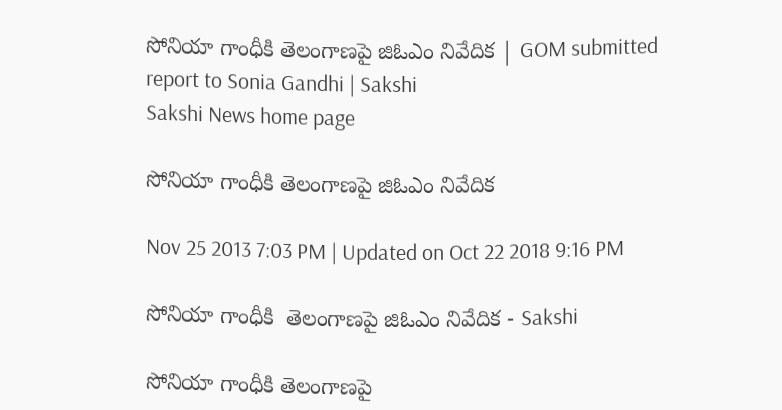సోనియా గాంధీకి తెలంగాణపై జిఓఎం నివేదిక | GOM submitted report to Sonia Gandhi | Sakshi
Sakshi News home page

సోనియా గాంధీకి తెలంగాణపై జిఓఎం నివేదిక

Nov 25 2013 7:03 PM | Updated on Oct 22 2018 9:16 PM

సోనియా గాంధీకి  తెలంగాణపై జిఓఎం నివేదిక - Sakshi

సోనియా గాంధీకి తెలంగాణపై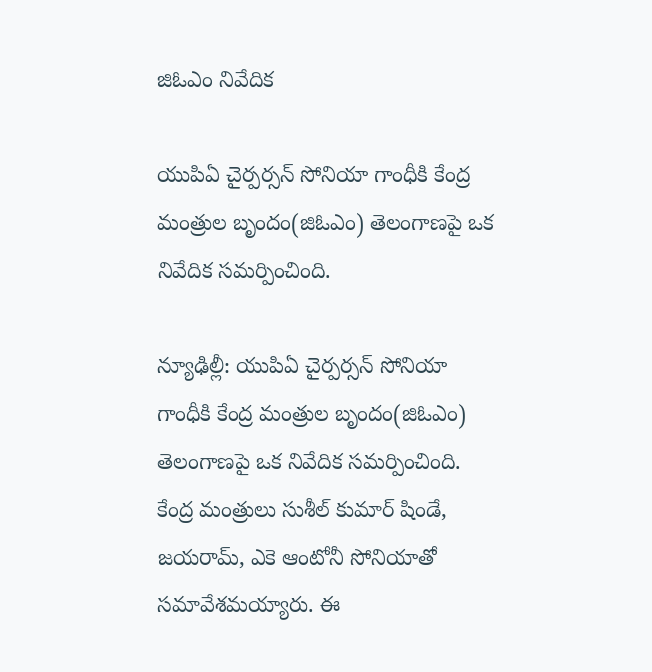జిఓఎం నివేదిక

యుపిఏ చైర్పర్సన్ సోనియా గాంధీకి కేంద్ర మంత్రుల బృందం(జిఓఎం) తెలంగాణపై ఒక నివేదిక సమర్పించింది.

న్యూఢిల్లీ: యుపిఏ చైర్పర్సన్ సోనియా గాంధీకి కేంద్ర మంత్రుల బృందం(జిఓఎం) తెలంగాణపై ఒక నివేదిక సమర్పించింది. కేంద్ర మంత్రులు సుశీల్ కుమార్ షిండే, జయరామ్, ఎకె ఆంటోనీ సోనియాతో సమావేశమయ్యారు. ఈ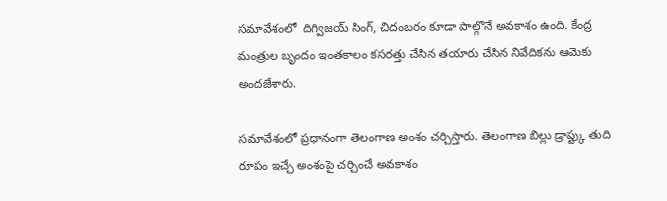సమావేశంలో  దిగ్విజయ్ సింగ్, చిదంబరం కూడా పాల్గొనే అవకాశం ఉంది. కేంద్ర మంత్రుల బృందం ఇంతకాలం కసరత్తు చేసిన తయారు చేసిన నివేదికను ఆమెకు అందజేశారు.

సమావేశంలో ప్రధానంగా తెలంగాణ అంశం చర్చిస్తారు. తెలంగాణ బిల్లు డ్రాప్ట్కు తుది రూపం ఇచ్చే అంశంపై చర్చించే అవకాశం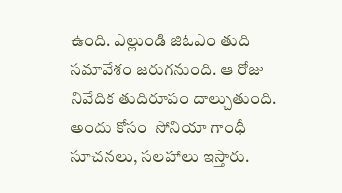ఉంది. ఎల్లుండి జిఓఎం తుది సమావేశం జరుగనుంది. ఆ రోజు నివేదిక తుదిరూపం దాల్చుతుంది. అందు కోసం  సోనియా గాంధీ సూచనలు, సలహాలు ఇస్తారు.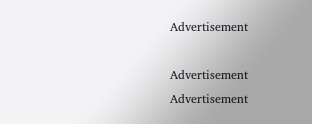Advertisement

Advertisement
Advertisement